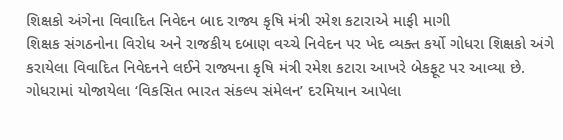શિક્ષકો અંગેના વિવાદિત નિવેદન બાદ રાજ્ય કૃષિ મંત્રી રમેશ કટારાએ માફી માગી
શિક્ષક સંગઠનોના વિરોધ અને રાજકીય દબાણ વચ્ચે નિવેદન પર ખેદ વ્યક્ત કર્યો ગોધરા શિક્ષકો અંગે કરાયેલા વિવાદિત નિવેદનને લઈને રાજ્યના કૃષિ મંત્રી રમેશ કટારા આખરે બેકફૂટ પર આવ્યા છે. ગોધરામાં યોજાયેલા ‘વિકસિત ભારત સંકલ્પ સંમેલન’ દરમિયાન આપેલા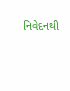નિવેદનથી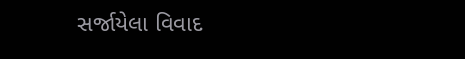સર્જાયેલા વિવાદ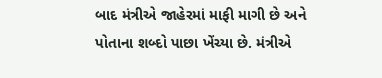બાદ મંત્રીએ જાહેરમાં માફી માગી છે અને પોતાના શબ્દો પાછા ખેંચ્યા છે. મંત્રીએ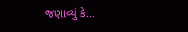જણાવ્યું કે…